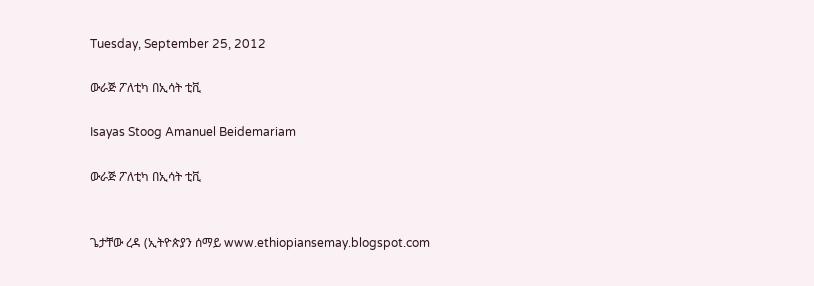Tuesday, September 25, 2012

ውራጅ ፖለቲካ በኢሳት ቲቪ

Isayas Stoog Amanuel Beidemariam

ውራጅ ፖለቲካ በኢሳት ቲቪ


ጌታቸው ረዳ (ኢትዮጵያን ሰማይ www.ethiopiansemay.blogspot.com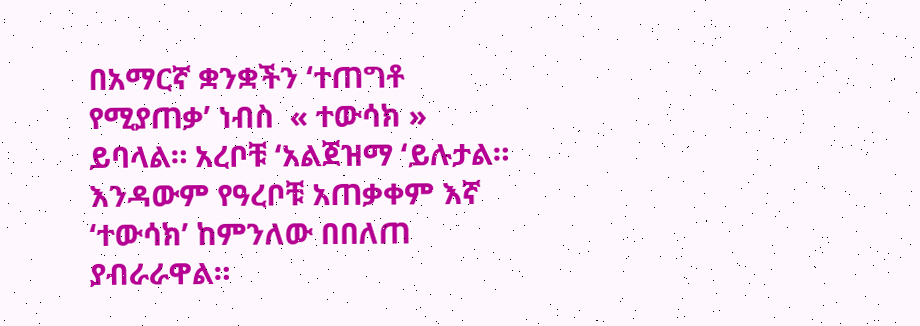በአማርኛ ቋንቋችን ‘ተጠግቶ የሚያጠቃ’ ነብስ  « ተውሳክ »  ይባላል። አረቦቹ ‘አልጀዝማ ‘ይሉታል። እንዳውም የዓረቦቹ አጠቃቀም እኛ ‘ተውሳክ’ ከምንለው በበለጠ ያብራራዋል።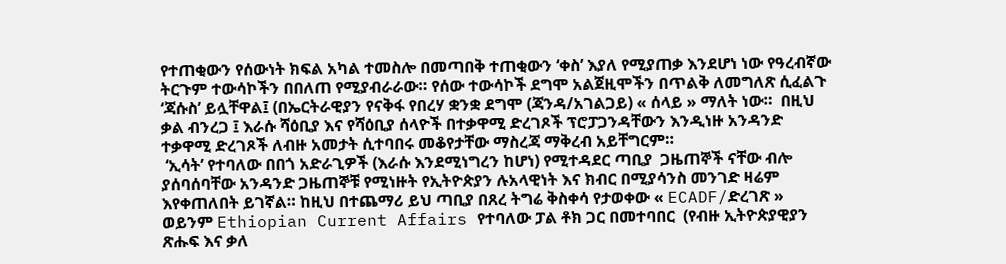የተጠቂውን የሰውነት ክፍል አካል ተመስሎ በመጣበቅ ተጠቂውን ‘ቀስ’ እያለ የሚያጠቃ እንደሆነ ነው የዓረብኛው ትርጉም ተውሳኮችን በበለጠ የሚያብራራው። የሰው ተውሳኮች ደግሞ አልጀዚሞችን በጥልቅ ለመግለጽ ሲፈልጉ ‘ጃሱስ’ ይሏቸዋል፤ (በኤርትራዊያን የናቅፋ የበረሃ ቋንቋ ደግሞ (ጃንዳ/አገልጋይ) « ሰላይ » ማለት ነው።  በዚህ ቃል ብንረጋ ፤ እራሱ ሻዕቢያ እና የሻዕቢያ ሰላዮች በተቃዋሚ ድረገጾች ፕሮፓጋንዳቸውን እንዲነዙ አንዳንድ ተቃዋሚ ድረገጾች ለብዙ አመታት ሲተባበሩ መቆየታቸው ማስረጃ ማቅረብ አይቸግርም።
 ‘ኢሳት’ የተባለው በበጎ አድራጊዎች (እራሱ እንደሚነግረን ከሆነ) የሚተዳደር ጣቢያ  ጋዜጠኞች ናቸው ብሎ ያሰባሰባቸው አንዳንድ ጋዜጠኞቹ የሚነዙት የኢትዮጵያን ሉአላዊነት እና ክብር በሚያሳንስ መንገድ ዛሬም እየቀጠለበት ይገኛል። ከዚህ በተጨማሪ ይህ ጣቢያ በጸረ ትግሬ ቅስቀሳ የታወቀው « ECADF/ድረገጽ » ወይንም Ethiopian Current Affairs የተባለው ፓል ቶክ ጋር በመተባበር  (የብዙ ኢትዮጵያዊያን ጽሑፍ እና ቃለ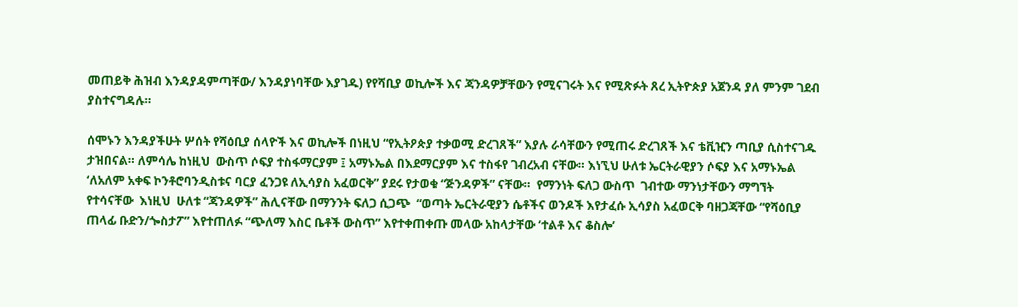መጠይቅ ሕዝብ እንዳያዳምጣቸው/ እንዳያነባቸው እያገዱ) የየሻቢያ ወኪሎች እና ጃንዳዎቻቸውን የሚናገሩት እና የሚጽፉት ጸረ ኢትዮጵያ አጀንዳ ያለ ምንም ገደብ ያስተናግዳሉ።

ሰሞኑን እንዳያችሁት ሦሰት የሻዕቢያ ሰላዮች እና ወኪሎች በነዚህ “የኢትዖጵያ ተቃወሚ ድረገጸች” እያሉ ራሳቸውን የሚጠሩ ድረገጸች እና ቴቪዢን ጣቢያ ሲስተናገዱ ታዝበናል። ለምሳሌ ከነዚህ  ውስጥ ሶፍያ ተስፋማርያም ፤ አማኑኤል በእደማርያም እና ተስፋየ ገብረአብ ናቸው። እነኚህ ሁለቱ ኤርትራዊያን ሶፍያ እና አማኑኤል ‘ለአለም አቀፍ ኮንቶሮባንዲስቱና ባርያ ፈንጋዩ ለኢሳያስ አፈወርቅ” ያደሩ የታወቁ “ጅንዳዎች” ናቸው።  የማንነት ፍለጋ ውስጥ  ገብተው ማንነታቸውን ማግኘት የተሳናቸው  እነዚህ  ሁለቱ “ጃንዳዎች” ሕሊናቸው በማንንት ፍለጋ ሲጋጭ  “ወጣት ኤርትራዊያን ሴቶችና ወንዶች እየታፈሱ ኢሳያስ አፈወርቅ ባዘጋጃቸው “የሻዕቢያ ጠላፊ ቡድን/ጐስታፖ” እየተጠለፉ “ጭለማ እስር ቤቶች ውስጥ” እየተቀጠቀጡ መላው አከላታቸው ‘ተልቶ እና ቆስሎ’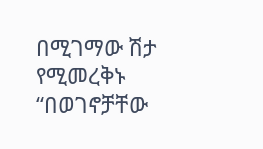በሚገማው ሽታ የሚመረቅኑ “በወገኖቻቸው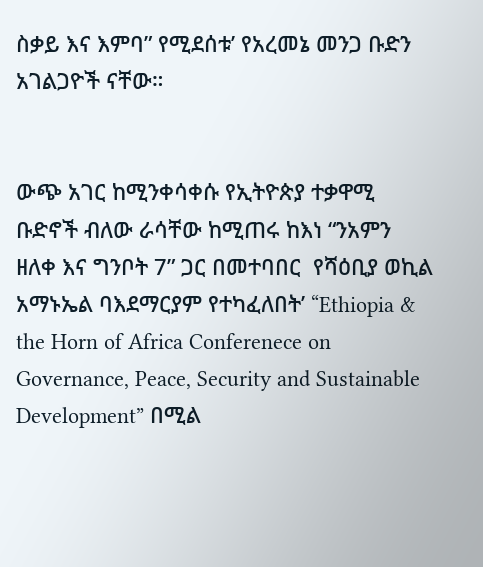ስቃይ እና እምባ” የሚደሰቱ’ የአረመኔ መንጋ ቡድን አገልጋዮች ናቸው።


ውጭ አገር ከሚንቀሳቀሱ የኢትዮጵያ ተቃዋሚ ቡድኖች ብለው ራሳቸው ከሚጠሩ ከእነ “ንአምን ዘለቀ እና ግንቦት 7” ጋር በመተባበር  የሻዕቢያ ወኪል አማኑኤል ባእደማርያም የተካፈለበት’ “Ethiopia & the Horn of Africa Conferenece on Governance, Peace, Security and Sustainable Development” በሚል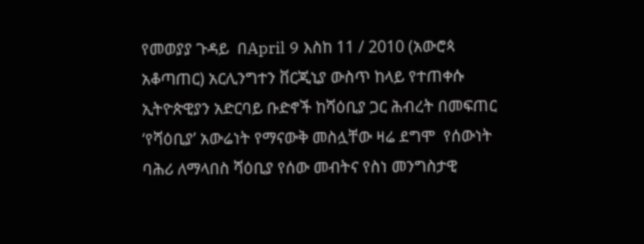የመወያያ ጉዳይ  በApril 9 እስከ 11 / 2010 (አውሮጳ አቆጣጠር) አርሊንግተን ቨርጂኒያ ውስጥ ከላይ የተጠቀሱ ኢትዮጵዊያን አድርባይ ቡድኖች ከሻዕቢያ ጋር ሕብረት በመፍጠር ‘የሻዕቢያ’ አውሬነት የማናውቅ መስሏቸው ዛሬ ደግሞ  የሰውነት ባሕሪ ለማላበስ ሻዕቢያ የሰው መብትና የስነ መንግስታዊ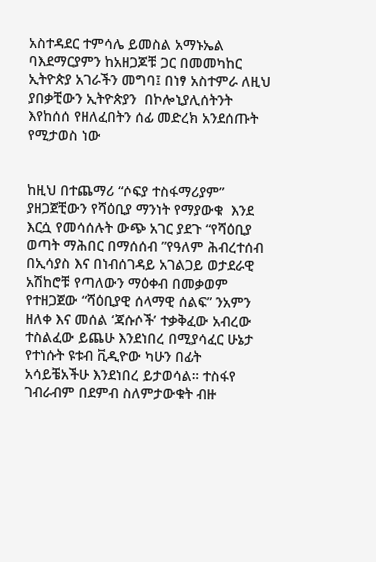አስተዳደር ተምሳሌ ይመስል አማኑኤል ባእደማርያምን ከአዘጋጆቹ ጋር በመመካከር ኢትዮጵያ አገራችን መግባ፤ በነፃ አስተምራ ለዚህ ያበቃቺውን ኢትዮጵያን  በኮሎኒያሊሰትንት እየከሰሰ የዘለፈበትን ሰፊ መድረክ አንደሰጡት የሚታወስ ነው


ከዚህ በተጨማሪ “ሶፍያ ተስፋማሪያም” ያዘጋጀቺውን የሻዕቢያ ማንነት የማያውቁ  እንደ እርሷ የመሳሰሉት ውጭ አገር ያደጉ “የሻዕቢያ ወጣት ማሕበር በማሰሰብ ”የዓለም ሕብረተሰብ በኢሳያስ እና በነብሰገዳይ አገልጋይ ወታደራዊ አሽከሮቹ የጣለውን ማዕቀብ በመቃወም የተዘጋጀው “ሻዕቢያዊ ሰላማዊ ሰልፍ” ንአምን ዘለቀ እና መሰል ‘ጃሱሶች’ ተቃቅፈው አብረው ተስልፈው ይጨሁ እንደነበረ በሚያሳፈር ሁኔታ የተነሱት ዩቱብ ቪዲዮው ካሁን በፊት አሳይቼአችሁ እንደነበረ ይታወሳል። ተስፋየ ገብራብም በደምብ ስለምታውቁት ብዙ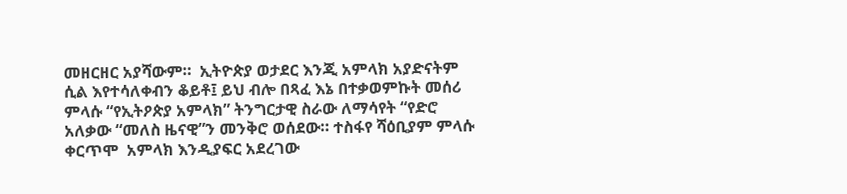መዘርዘር አያሻውም።  ኢትዮጵያ ወታደር እንጂ አምላክ አያድናትም ሲል እየተሳለቀብን ቆይቶ፤ ይህ ብሎ በጻፈ እኔ በተቃወምኩት መሰሪ  ምላሱ “የኢትዖጵያ አምላክ” ትንግርታዊ ስራው ለማሳየት “የድሮ አለቃው “መለስ ዜናዊ”ን መንቅሮ ወሰደው። ተስፋየ ሻዕቢያም ምላሱ ቀርጥሞ  አምላክ እንዲያፍር አደረገው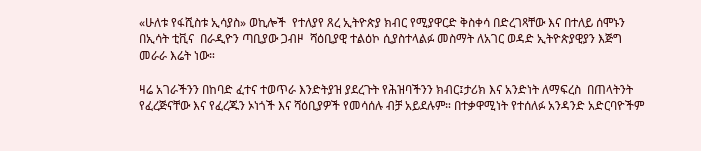«ሁለቱ የፋሺስቱ ኢሳያስ» ወኪሎች  የተለያየ ጸረ ኢትዮጵያ ክብር የሚያዋርድ ቅስቀሳ በድረገጻቸው እና በተለይ ሰሞኑን በኢሳት ቲቪና  በራዲዮን ጣቢያው ጋብዞ  ሻዕቢያዊ ተልዕኮ ሲያስተላልፉ መስማት ለአገር ወዳድ ኢትዮጵያዊያን እጅግ መራራ እሬት ነው።

ዛሬ አገራችንን በከባድ ፈተና ተወጥራ እንድትያዝ ያደረጉት የሕዝባችንን ክብር፤ታሪክ እና አንድነት ለማፍረስ  በጠላትንት የፈረጅናቸው እና የፈረጁን ኦነጎች እና ሻዕቢያዎች የመሳሰሉ ብቻ አይደሉም። በተቃዋሚነት የተሰለፉ አንዳንድ አድርባዮችም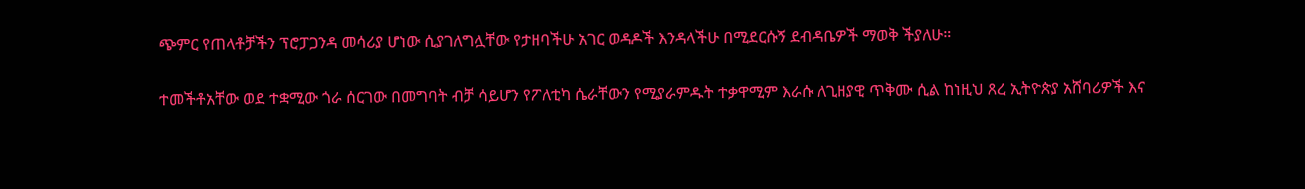ጭምር የጠላቶቻችን ፕሮፓጋንዳ መሳሪያ ሆነው ሲያገለግሏቸው የታዘባችሁ አገር ወዳዶች እንዳላችሁ በሚደርሱኝ ደብዳቤዎች ማወቅ ችያለሁ።

ተመችቶአቸው ወደ ተቋሚው ጎራ ሰርገው በመግባት ብቻ ሳይሆን የፖለቲካ ሴራቸውን የሚያራምዱት ተቃዋሚም እራሱ ለጊዘያዊ ጥቅሙ ሲል ከነዚህ ጸረ ኢትዮጵያ አሸባሪዎች እና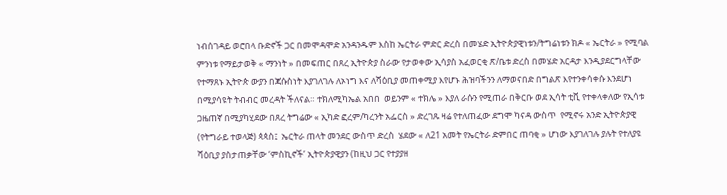ነብሰገዳይ ወሮበላ ቡድኖች ጋር በመሞዳሞድ አንዳንዱም እስከ ኤርትራ ምድር ድረስ በመሄድ ኢትዮጵያዊነቱን/ትግሬነቱን ክዶ « ኤርትራ » የሚባል ምንነቱ የማይታወቅ « ማንነት » በመፍጠር በጸረ ኢትዮጵያ ስራው የታወቀው ኢሳያስ አፈወርቂ ጽ/ቤቱ ድረስ በመሄድ አርዳታ እንዲያደርግላቸው የተማጸኑ ኢትዮጵ ውያን በጃሱስነት እያገለገሉ ለኦነግ እና ለሻዕቢያ መጠቀሚያ እየሆኑ ሕዝባችንን ለማወናበድ በግልጽ እየተንቀሳቀሱ እንደሆነ በሚያሳዩት ትብብር መረዳት ችለናል። ተክለሚካኤል አበበ  ወይንም « ተክሌ » እያለ ራሱን የሚጠራ በቅርቡ ወደ ኢሳት ቲቪ የተቀላቀለው የኢሳቱ ጋዜጠኛ በሚያካሂደው በጸረ ትግሬው « ኢካድ ፎረም/ካረንት አፌርስ » ድረገጹ ዛሬ የተለጠፈው ደግሞ ካናዳ ውስጥ  የሚኖሩ አንድ ኢትዮጵያዊ (የትግራይ ተወላጅ) ጳጳስ፤  ኤርትራ ጠላት መንደር ውስጥ ድረስ  ሄደው « ለ21 አመት የኤርትራ ድምበር ጠባቂ » ሆነው እያገለገሉ ያሉት የተለያዩ  ሻዕቢያ ያስታጠቃቸው ‘ምስኪኖች’ ኢትዮጵያዊያን (ከዚህ ጋር የተያያዘ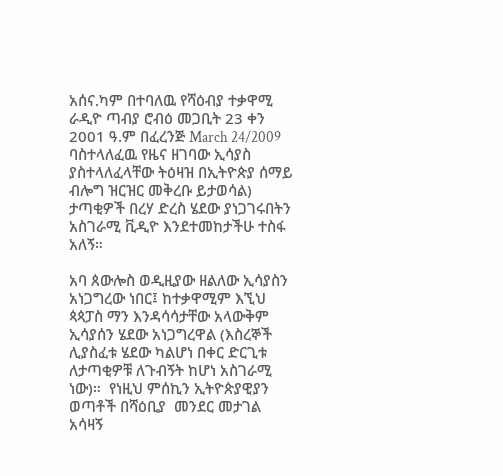አሰና.ካም በተባለዉ የሻዕብያ ተቃዋሚ ራዲዮ ጣብያ ሮብዕ መጋቢት 23 ቀን 2001 ዓ.ም በፈረንጅ March 24/2009 ባስተላለፈዉ የዜና ዘገባው ኢሳያስ ያስተላለፈላቸው ትዕዛዝ በኢትዮጵያ ሰማይ ብሎግ ዝርዝር መቅረቡ ይታወሳል) ታጣቂዎች በረሃ ድረስ ሄደው ያነጋገሩበትን አስገራሚ ቪዲዮ እንደተመከታችሁ ተስፋ አለኝ።

አባ ጰውሎስ ወዲዚያው ዘልለው ኢሳያስን አነጋግረው ነበር፤ ከተቃዋሚም እኚህ ጳጳፓስ ማን እንዳሳሳታቸው አላውቅም ኢሳያሰን ሄደው አነጋግረዋል (እስረኞች ሊያስፈቱ ሄደው ካልሆነ በቀር ድርጊቱ ለታጣቂዎቹ ለጉብኝት ከሆነ አስገራሚ ነው)።  የነዚህ ምሰኪን ኢትዮጵያዊያን ወጣቶች በሻዕቢያ  መንደር መታገል አሳዛኝ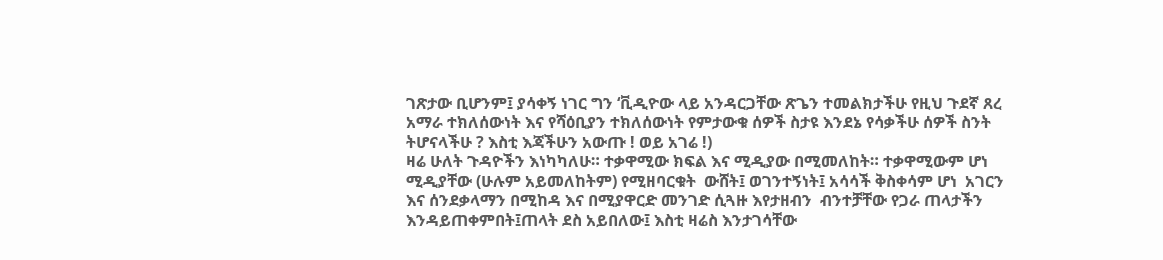ገጽታው ቢሆንም፤ ያሳቀኝ ነገር ግን ‘ቪዲዮው ላይ አንዳርጋቸው ጽጌን ተመልክታችሁ የዚህ ጉደኛ ጸረ አማራ ተክለሰውነት እና የሻዕቢያን ተክለሰውነት የምታውቁ ሰዎች ስታዩ እንደኔ የሳቃችሁ ሰዎች ስንት ትሆናላችሁ ? እስቲ እጃችሁን አውጡ ! ወይ አገሬ !)
ዛሬ ሁለት ጉዳዮችን እነካካለሁ። ተቃዋሚው ክፍል እና ሚዲያው በሚመለከት። ተቃዋሚውም ሆነ ሚዲያቸው (ሁሉም አይመለከትም) የሚዘባርቁት  ውሸት፤ ወገንተኝነት፤ አሳሳች ቅስቀሳም ሆነ  አገርን እና ሰንደቃላማን በሚከዳ እና በሚያዋርድ መንገድ ሲጓዙ እየታዘብን  ብንተቻቸው የጋራ ጠላታችን እንዳይጠቀምበት፤ጠላት ደስ አይበለው፤ እስቲ ዛሬስ እንታገሳቸው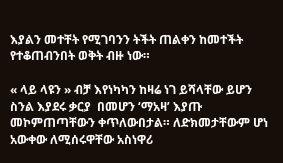እያልን መተቸት የሚገባንን ትችት ጠልቀን ከመተችት የተቆጠብንበት ወቅት ብዙ ነው።

« ላይ ላዩን » ብቻ እየነካካን ከዛሬ ነገ ይሻላቸው ይሆን ስንል እያደሩ ቃርያ  በመሆን ‘ማአዛ’ እያጡ መኮምጠጣቸውን ቀጥለውበታል። ለድክመታቸውም ሆነ አውቀው ለሚሰሩዋቸው አስነዋሪ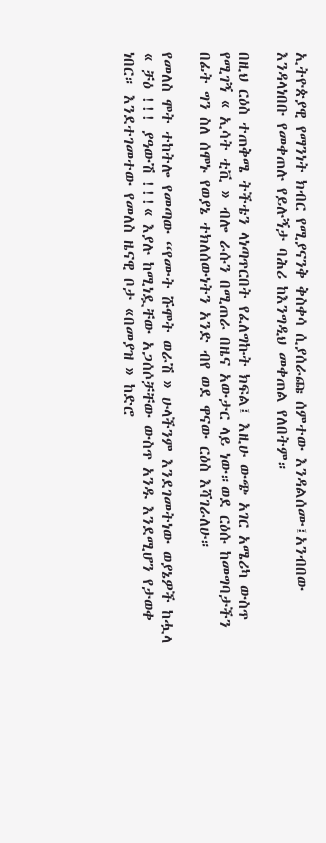ኢትዮጵያዊ የማንነት ክብር የሚያናንቅ ቅስቀሳ ሲያሰራጩ ሰምተው እንዳልሰሙ፤አንብበው እንዳላነበቡ የመቀጠሉ የይሉኝታ ባሕሪ ከእንግዲህ መቀጠል የለበትም።

በዚህ ርዕስ ተጠቅሜ ትችቴን ላነጣጥርበት የፈለግኩት ክፍል፤ እዚሁ ውጭ አገር አሜሪካ ውስጥ የሚገኝ « ኢሳት ቲቪ » ብሎ ራሱን በሚጠራ በዜና አውታር ላይ ነው።ወደ ርዕሱ ከመግባታችን በፊት ግን ስለ ሰሞኑ የወያኔ ተክለሰውነትን አንድ ብየ ወደ ዋናው ርዕስ እሻገራለሁ።

የመለስ ሞት ተከትሎ የመጣው “የሙት ሹሞት ወራሽ » ሁላችንም እንደገመትነው ወያኔዎች ከሗላ « ቻዕ !!! ያዓውሽ !!!« እያሉ ከሚነዷቸው አጋሰሶቻቸው ውስጥ አንዱ እንደሚሆን የታወቀ ነበር። እንደተገመተው የመለስ ዜናዊ ቦታ «በመያዝ » ከድሮ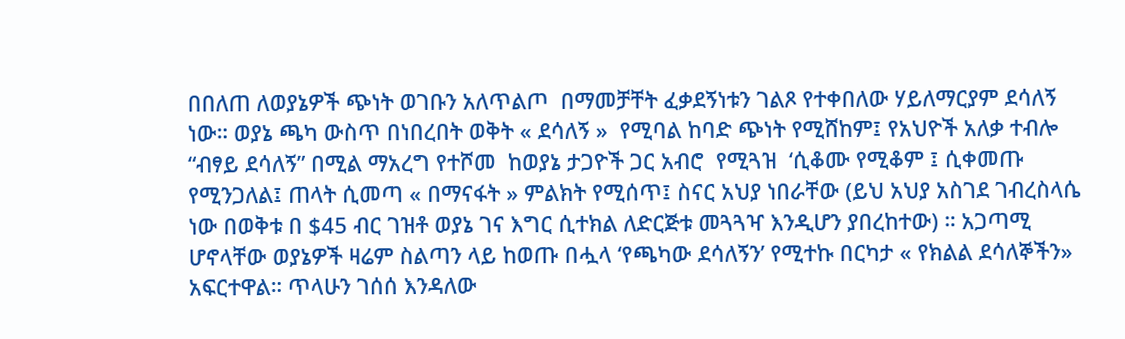በበለጠ ለወያኔዎች ጭነት ወገቡን አለጥልጦ  በማመቻቸት ፈቃደኝነቱን ገልጾ የተቀበለው ሃይለማርያም ደሳለኝ ነው። ወያኔ ጫካ ውስጥ በነበረበት ወቅት « ደሳለኝ »  የሚባል ከባድ ጭነት የሚሸከም፤ የአህዮች አለቃ ተብሎ  “ብፃይ ደሳለኝ” በሚል ማአረግ የተሾመ  ከወያኔ ታጋዮች ጋር አብሮ  የሚጓዝ  ‘ሲቆሙ የሚቆም ፤ ሲቀመጡ የሚንጋለል፤ ጠላት ሲመጣ « በማናፋት » ምልክት የሚሰጥ፤ ስናር አህያ ነበራቸው (ይህ አህያ አስገደ ገብረስላሴ ነው በወቅቱ በ $45 ብር ገዝቶ ወያኔ ገና እግር ሲተክል ለድርጅቱ መጓጓዣ እንዲሆን ያበረከተው) ። አጋጣሚ ሆኖላቸው ወያኔዎች ዛሬም ስልጣን ላይ ከወጡ በሗላ ‘የጫካው ደሳለኝን’ የሚተኩ በርካታ « የክልል ደሳለኞችን» አፍርተዋል። ጥላሁን ገሰሰ እንዳለው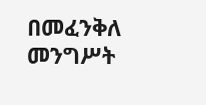በመፈንቅለ መንግሥት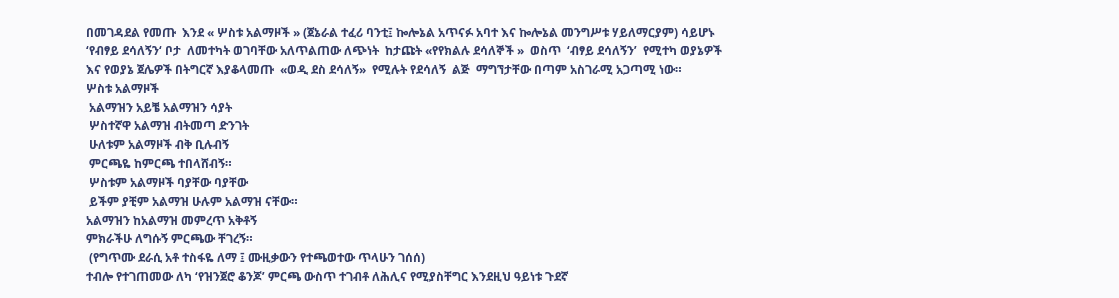በመገዳደል የመጡ  እንደ « ሦስቱ አልማዞች » (ጀኔራል ተፈሪ ባንቲ፤ ኰሎኔል አጥናፉ አባተ እና ኰሎኔል መንግሥቱ ሃይለማርያም) ሳይሆኑ ‘የብፃይ ደሳለኝን‘ ቦታ  ለመተካት ወገባቸው አለጥልጠው ለጭነት  ከታጩት «የየክልሉ ደሳለኞች »  ወስጥ  ‘ብፃይ ደሳለኝን’  የሚተካ ወያኔዎች እና የወያኔ ጀሌዎች በትግርኛ እያቆላመጡ  «ወዲ ደስ ደሳለኝ»  የሚሉት የደሳለኝ  ልጅ  ማግኘታቸው በጣም አስገራሚ አጋጣሚ ነው።
ሦስቱ አልማዞች
 አልማዝን አይቼ አልማዝን ሳያት
 ሦስተኛዋ አልማዝ ብትመጣ ድንገት
 ሁለቱም አልማዞች ብቅ ቢሉብኝ
 ምርጫዬ ከምርጫ ተበላሸብኝ።
 ሦስቱም አልማዞች ባያቸው ባያቸው
 ይችም ያቺም አልማዝ ሁሉም አልማዝ ናቸው።
አልማዝን ከአልማዝ መምረጥ አቅቶኝ
ምክራችሁ ለግሱኝ ምርጫው ቸገረኝ።
 (የግጥሙ ደራሲ አቶ ተስፋዬ ለማ ፤ ሙዚቃውን የተጫወተው ጥላሁን ገሰሰ)
ተብሎ የተገጠመው ለካ ‘የዝንጀሮ ቆንጆ’ ምርጫ ውስጥ ተገብቶ ለሕሊና የሚያስቸግር እንደዚህ ዓይነቱ ጉደኛ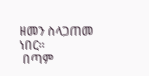ዘመን ስላጋጠመ ነበር።
 በጣም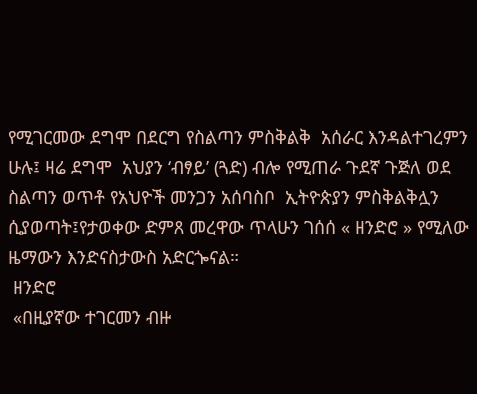የሚገርመው ደግሞ በደርግ የስልጣን ምስቅልቅ  አሰራር እንዳልተገረምን ሁሉ፤ ዛሬ ደግሞ  አህያን ‘ብፃይ’ (ጓድ) ብሎ የሚጠራ ጉደኛ ጉጅለ ወደ ስልጣን ወጥቶ የአህዮች መንጋን አሰባስቦ  ኢትዮጵያን ምስቅልቅሏን ሲያወጣት፤የታወቀው ድምጸ መረዋው ጥላሁን ገሰሰ « ዘንድሮ » የሚለው ዜማውን እንድናስታውስ አድርጐናል።
 ዘንድሮ
 «በዚያኛው ተገርመን ብዙ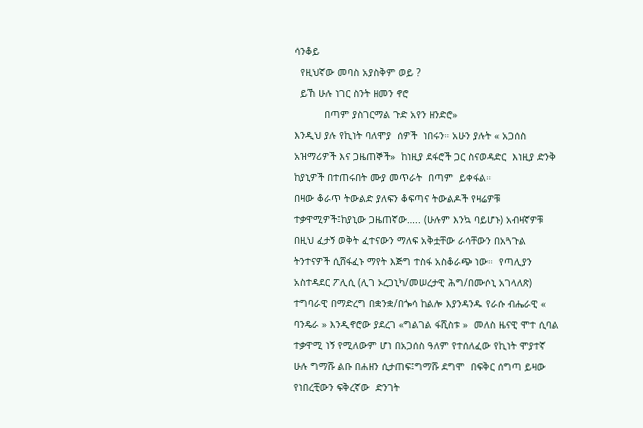ሳንቆይ
  የዚህኛው መባስ አያስቅም ወይ ?
  ይኸ ሁሉ ነገር ስንት ዘመን ኖሮ
          በጣም ያስገርማል ጉድ አየን ዘንድሮ»
እንዲህ ያሉ የኪነት ባለሞያ  ሰዎች  ነበሩን። አሁን ያሉት « አጋሰስ አዝማሪዎች እና ጋዜጠኞች»  ከነዚያ ደፋሮች ጋር ስናወዳድር  እነዚያ ድንቅ ከያኒዎች በተጠሩበት ሙያ መጥራት  በጣም  ይቀፋል።
በዛው ቆራጥ ትውልድ ያለፍን ቆፍጣና ትውልዶች የዛሬዎቹ ተቃዋሚዎች፤ከያኒው ጋዜጠኛው….. (ሁሉም እንኳ ባይሆኑ) አብዛኛዎቹ በዚህ ፈታኝ ወቅት ፈተናውን ማለፍ አቅቷቸው ራሳቸውን በአጓጉል ትንተናዎች ሲሸፋፈኑ ማየት እጅግ ተስፋ አስቆራጭ ነው።  የጣሊያን አስተዳደር ፖሊሲ (ሊገ ኦረጋኒካ/መሠረታዊ ሕግ/በሙሶኒ አገላለጽ) ተግባራዊ በማድረግ በቋንቋ/በጐሳ ከልሎ እያንዳንዱ የራሱ ብሔራዊ « ባንዴራ » እንዲኖሮው ያደረገ «ግልገል ፋሺስቱ »  መለስ ዜናዊ ሞተ ሲባል ተቃዋሚ ነኝ የሚለውም ሆነ በአጋሰስ ዓለም የተሰለፈው የኪነት ሞያተኛ ሁሉ ግማሹ ልቡ በሐዘን ሲታጠፍ፤ግማሹ ደግሞ  በፍቅር ሰግጣ ይዛው የነበረቺውን ፍቅረኛው  ድንገት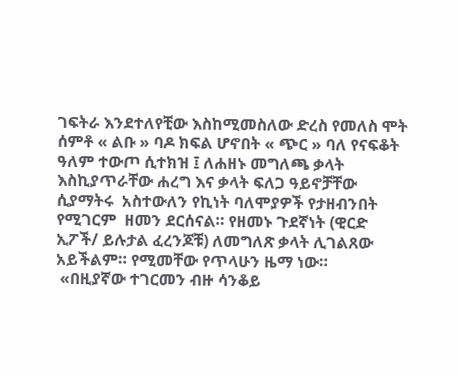ገፍትራ እንደተለየቺው እስከሚመስለው ድረስ የመለስ ሞት ሰምቶ « ልቡ » ባዶ ክፍል ሆኖበት « ጭር » ባለ የናፍቆት ዓለም ተውጦ ሲተክዝ ፤ ለሐዘኑ መግለጫ ቃላት እስኪያጥራቸው ሐረግ እና ቃላት ፍለጋ ዓይኖቻቸው  ሲያማትሩ  አስተውለን የኪነት ባለሞያዎች የታዘብንበት የሚገርም  ዘመን ደርሰናል። የዘመኑ ጉደኛነት (ዊርድ ኢፖች/ ይሉታል ፈረንጆቹ) ለመግለጽ ቃላት ሊገልጸው አይችልም። የሚመቸው የጥላሁን ዜማ ነው።
 «በዚያኛው ተገርመን ብዙ ሳንቆይ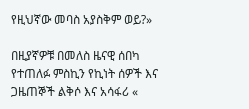የዚህኛው መባስ አያስቅም ወይ?»

በዚያኛዎቹ በመለስ ዜናዊ ሰበካ የተጠለፉ ምስኪን የኪነት ሰዎች እና ጋዜጠኞች ልቅሶ እና አሳፋሪ «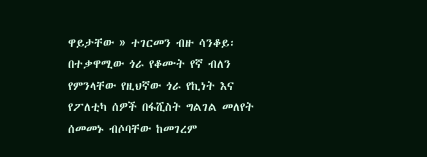ዋይታቸው » ተገርመን ብዙ ሳንቆይ፡ በተቃዋሚው ጎራ የቆሙት የኛ ብለን የምንላቸው የዚህኛው ጎራ የኪነት እና የፖለቲካ ሰዎች በፋሺስት ግልገል መለየት ሰመመኑ ብሶባቸው ከመገረም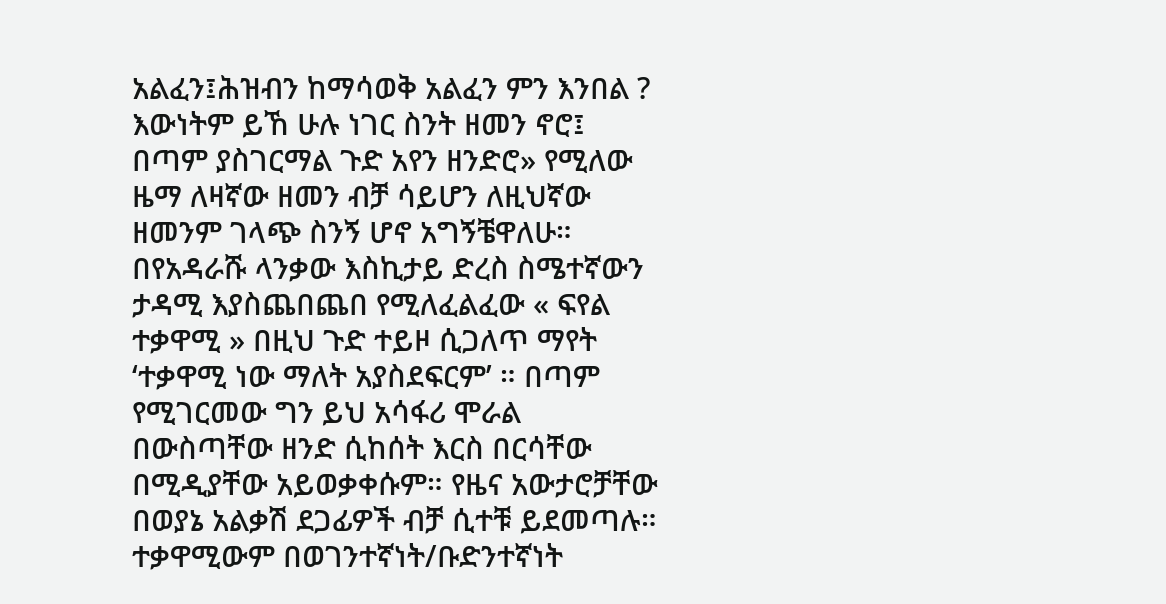አልፈን፤ሕዝብን ከማሳወቅ አልፈን ምን እንበል ? እውነትም ይኸ ሁሉ ነገር ስንት ዘመን ኖሮ፤ በጣም ያስገርማል ጉድ አየን ዘንድሮ» የሚለው  ዜማ ለዛኛው ዘመን ብቻ ሳይሆን ለዚህኛው ዘመንም ገላጭ ስንኝ ሆኖ አግኝቼዋለሁ። በየአዳራሹ ላንቃው እስኪታይ ድረስ ስሜተኛውን ታዳሚ እያስጨበጨበ የሚለፈልፈው « ፍየል ተቃዋሚ » በዚህ ጉድ ተይዞ ሲጋለጥ ማየት ‘ተቃዋሚ ነው ማለት አያስደፍርም’ ። በጣም የሚገርመው ግን ይህ አሳፋሪ ሞራል በውስጣቸው ዘንድ ሲከሰት እርስ በርሳቸው በሚዲያቸው አይወቃቀሱም። የዜና አውታሮቻቸው በወያኔ አልቃሽ ደጋፊዎች ብቻ ሲተቹ ይደመጣሉ። ተቃዋሚውም በወገንተኛነት/ቡድንተኛነት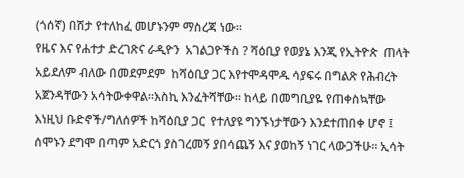(ጎሰኛ) በሽታ የተለከፈ መሆኑንም ማስረጃ ነው።
የዜና እና የሐተታ ድረገጽና ራዲዮን  አገልጋዮችስ ? ሻዕቢያ የወያኔ እንጂ የኢትዮጵ  ጠላት አይደለም ብለው በመደምደም  ከሻዕቢያ ጋር እየተሞዳሞዱ ሳያፍሩ በግልጽ የሕብረት አጀንዳቸውን አሳትውቀዋል።እስኪ እንፈትሻቸው። ከላይ በመግቢያዬ የጠቀስኳቸው እነዚህ ቡድኖች/ግለሰዎች ከሻዕቢያ ጋር  የተለያዩ ግንኙነታቸውን እንደተጠበቀ ሆኖ ፤ ሰሞኑን ደግሞ በጣም አድርጎ ያስገረመኝ ያበሳጨኝ እና ያወከኝ ነገር ላውጋችሁ። ኢሳት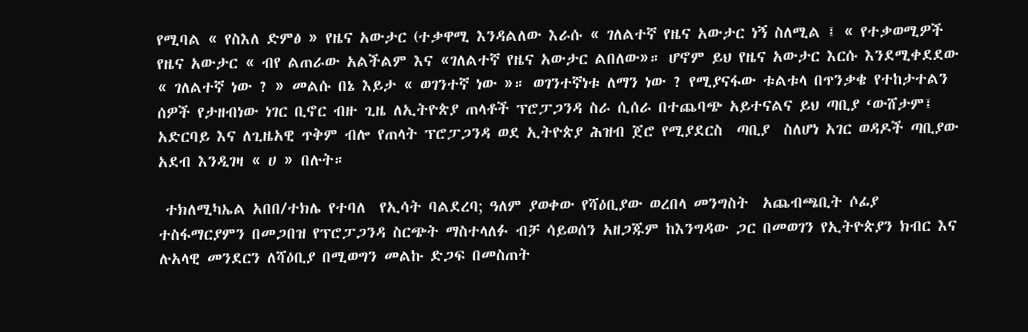የሚባል « የስእለ ድምፅ » የዜና አውታር (ተቃዋሚ እንዳልለው እራሱ « ገለልተኛ የዜና አውታር ነኝ ስለሚል ፤ « የተቃወሚዎች የዜና አውታር « ብየ ልጠራው አልችልም እና «ገለልተኛ የዜና አውታር ልበለው»። ሆኖም ይህ የዜና አውታር እርሱ እንደሚቀደደው « ገለልተኛ ነው ? » መልሱ በኔ እይታ « ወገንተኛ ነው »። ወገንተኛነቱ ለማን ነው ? የሚያናፋው ቱልቱላ በጥንቃቄ የተከታተልን ሰዎች የታዘብነው ነገር ቢኖር ብዙ ጊዜ ለኢትዮጵያ ጠላቶች ፕሮፓጋንዳ ስራ ሲሰራ በተጨባጭ አይተናልና ይህ ጣቢያ ‘ውሸታም፤ አድርባይ እና ለጊዜአዊ ጥቅም ብሎ የጠላት ፕሮፓጋንዳ ወደ ኢትዮጵያ ሕዝብ ጀሮ የሚያደርስ  ጣቢያ  ስለሆነ አገር ወዳዶች ጣቢያው አደብ እንዲገዛ « ሀ » በሉት።

 ተክለሚካኤል አበበ/ተክሌ የተባለ  የኢሳት ባልደረባ; ዓለም ያወቀው የሻዕቢያው ወረበላ መንግስት  አጨብጫቢት ሶፊያ ተስፋማርያምን በመጋበዝ የፕሮፓጋንዳ ስርጭት ማስተላለፉ ብቻ ሳይወሰን አዘጋጁም ከእንግዳው ጋር በመወገን የኢትዮጵያን ክብር እና ሉአላዊ መንደርን ለሻዕቢያ በሚወግን መልኩ ድጋፍ በመስጠት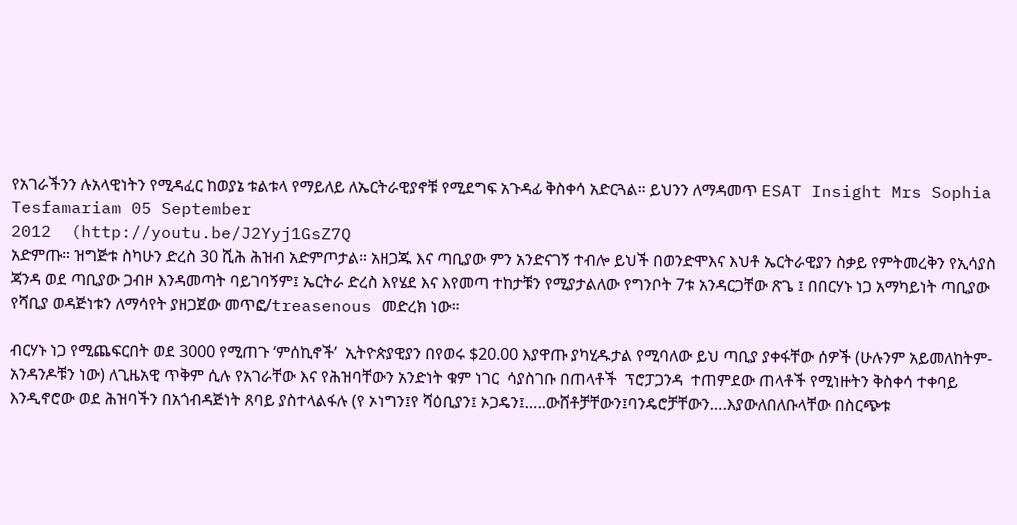የአገራችንን ሉአላዊነትን የሚዳፈር ከወያኔ ቱልቱላ የማይለይ ለኤርትራዊያኖቹ የሚደግፍ አጉዳፊ ቅስቀሳ አድርጓል። ይህንን ለማዳመጥ ESAT Insight Mrs Sophia Tesfamariam 05 September
2012  (http://youtu.be/J2Yyj1GsZ7Q
አድምጡ። ዝግጅቱ ስካሁን ድረስ 30 ሺሕ ሕዝብ አድምጦታል። አዘጋጁ እና ጣቢያው ምን አንድናገኝ ተብሎ ይህች በወንድሞእና እህቶ ኤርትራዊያን ስቃይ የምትመረቅን የኢሳያስ  ጃንዳ ወደ ጣቢያው ጋብዞ እንዳመጣት ባይገባኝም፤ ኤርትራ ድረስ እየሄደ እና እየመጣ ተከታቹን የሚያታልለው የግንቦት 7ቱ አንዳርጋቸው ጽጌ ፤ በበርሃኑ ነጋ አማካይነት ጣቢያው  የሻቢያ ወዳጅነቱን ለማሳየት ያዘጋጀው መጥፎ/treasenous መድረክ ነው።

ብርሃኑ ነጋ የሚጨፍርበት ወደ 3000 የሚጠጉ ‘ምሰኪኖች’  ኢትዮጵያዊያን በየወሩ $20.00 እያዋጡ ያካሂዱታል የሚባለው ይህ ጣቢያ ያቀፋቸው ሰዎች (ሁሉንም አይመለከትም- አንዳንዶቹን ነው) ለጊዜአዊ ጥቅም ሲሉ የአገራቸው እና የሕዝባቸውን አንድነት ቁም ነገር  ሳያስገቡ በጠላቶች  ፕሮፓጋንዳ  ተጠምደው ጠላቶች የሚነዙትን ቅስቀሳ ተቀባይ እንዲኖሮው ወደ ሕዝባችን በአጎብዳጅነት ጸባይ ያስተላልፋሉ (የ ኦነግን፤የ ሻዕቢያን፤ ኦጋዴን፤…..ውሸቶቻቸውን፤ባንዴሮቻቸውን….እያውለበለቡላቸው በስርጭቱ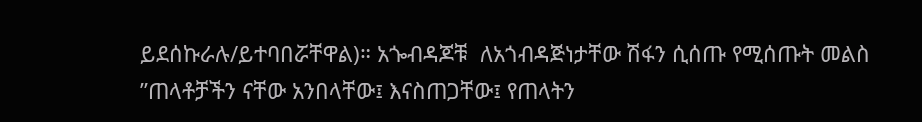ይደሰኩራሉ/ይተባበሯቸዋል)። አጐብዳጆቹ  ለአጎብዳጅነታቸው ሽፋን ሲሰጡ የሚሰጡት መልስ ”ጠላቶቻችን ናቸው አንበላቸው፤ እናስጠጋቸው፤ የጠላትን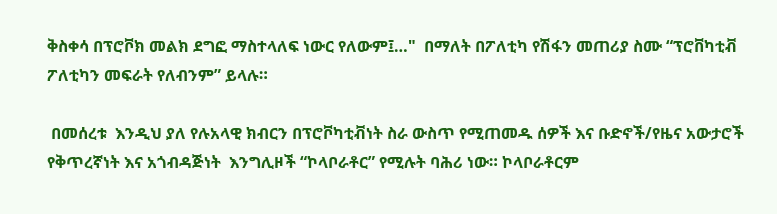ቅስቀሳ በፕሮቮክ መልክ ደግፎ ማስተላለፍ ነውር የለውም፤…"  በማለት በፖለቲካ የሽፋን መጠሪያ ስሙ “ፕሮቨካቲቭ  ፖለቲካን መፍራት የለብንም” ይላሉ።

 በመሰረቱ  እንዲህ ያለ የሉአላዊ ክብርን በፕሮቮካቲቭነት ስራ ውስጥ የሚጠመዱ ሰዎች እና ቡድኖች/የዜና አውታሮች የቅጥረኛነት እና አጎብዳጅነት  እንግሊዞች “ኮላቦራቶር” የሚሉት ባሕሪ ነው። ኮላቦራቶርም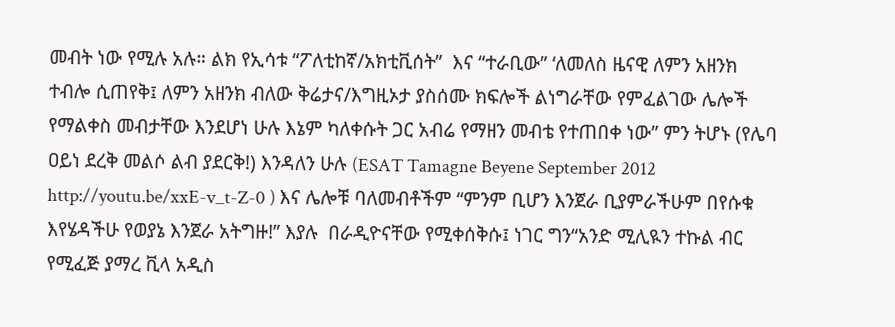መብት ነው የሚሉ አሉ። ልክ የኢሳቱ “ፖለቲከኛ/አክቲቪሰት”  እና “ተራቢው” ‘ለመለስ ዜናዊ ለምን አዘንክ ተብሎ ሲጠየቅ፤ ለምን አዘንክ ብለው ቅሬታና/እግዚኦታ ያስሰሙ ክፍሎች ልነግራቸው የምፈልገው ሌሎች የማልቀስ መብታቸው እንደሆነ ሁሉ እኔም ካለቀሱት ጋር አብሬ የማዘን መብቴ የተጠበቀ ነው” ምን ትሆኑ (የሌባ ዐይነ ደረቅ መልሶ ልብ ያደርቅ!) እንዳለን ሁሉ (ESAT Tamagne Beyene September 2012 http://youtu.be/xxE-v_t-Z-0 ) እና ሌሎቹ ባለመብቶችም “ምንም ቢሆን እንጀራ ቢያምራችሁም በየሱቁ እየሄዳችሁ የወያኔ እንጀራ አትግዙ!” እያሉ  በራዲዮናቸው የሚቀሰቅሱ፤ ነገር ግን“አንድ ሚሊዪን ተኩል ብር የሚፈጅ ያማረ ቪላ አዲስ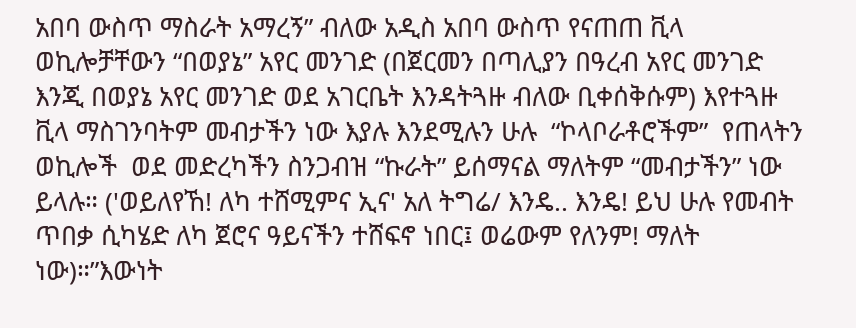አበባ ውስጥ ማስራት አማረኝ” ብለው አዲስ አበባ ውስጥ የናጠጠ ቪላ ወኪሎቻቸውን “በወያኔ” አየር መንገድ (በጀርመን በጣሊያን በዓረብ አየር መንገድ እንጂ በወያኔ አየር መንገድ ወደ አገርቤት እንዳትጓዙ ብለው ቢቀሰቅሱም) እየተጓዙ ቪላ ማስገንባትም መብታችን ነው እያሉ እንደሚሉን ሁሉ  “ኮላቦራቶሮችም”  የጠላትን ወኪሎች  ወደ መድረካችን ስንጋብዝ “ኩራት” ይሰማናል ማለትም “መብታችን” ነው ይላሉ። ('ወይለየኸ! ለካ ተሸሚምና ኢና' አለ ትግሬ/ እንዴ.. እንዴ! ይህ ሁሉ የመብት ጥበቃ ሲካሄድ ለካ ጀሮና ዓይናችን ተሸፍኖ ነበር፤ ወሬውም የለንም! ማለት ነው)።”እውነት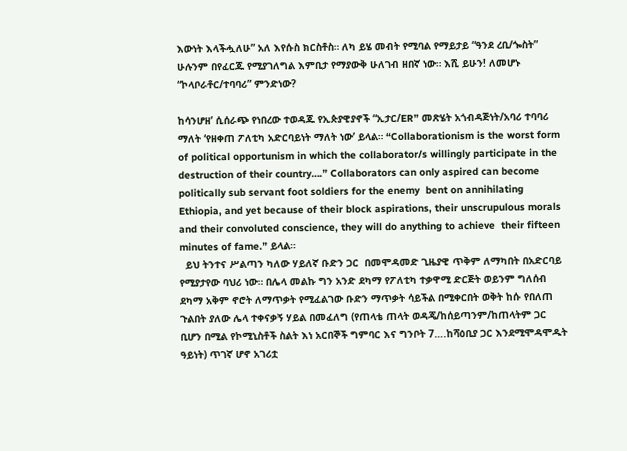እውነት እላችሗለሁ” አለ እየሱስ ክርስቶስ። ለካ ይሄ መብት የሚባል የማይታይ “ዓንደ ረቢ/ጐስት” ሁሉንም በየፈርጁ የሚያገለግል እምቢታ የማያውቅ ሁለገብ ዘበኛ ነው። እሺ ይሁን! ለመሆኑ “ኮላቦራቶር/ተባባሪ” ምንድነው?

ከሳንሆዘ’ ሲሰራጭ የነበረው ተወዳጁ የኢጵያዊያኖች “ኢታር/ER” መጽሄት አጎብዳጅነት/አባሪ ተባባሪ ማለት ‘የዘቀጠ ፖለቲካ አድርባይነት ማለት ነው’ ይላል። “Collaborationism is the worst form of political opportunism in which the collaborator/s willingly participate in the destruction of their country….” Collaborators can only aspired can become politically sub servant foot soldiers for the enemy  bent on annihilating Ethiopia, and yet because of their block aspirations, their unscrupulous morals and their convoluted conscience, they will do anything to achieve  their fifteen minutes of fame.” ይላል።
  ይህ ትንተና ሥልጣን ካለው ሃይለኛ ቡድን ጋር  በመሞዳመድ ጊዜያዊ ጥቅም ለማካበት በአድርባይ የሚያታየው ባህሪ ነው። በሌላ መልኩ ግን አንድ ደካማ የፖለቲካ ተቃዋሚ ድርጅት ወይንም ግለሰብ ደካማ አቅም ኖሮት ለማጥቃት የሚፈልገው ቡድን ማጥቃት ሳይችል በሚቀርበት ወቅት ከሱ የበለጠ ጉልበት ያለው ሌላ ተቀናቃኝ ሃይል በመፈለግ (የጠላቴ ጠላት ወዳጄ/ከሰይጣንም/ከጠላትም ጋር ቢሆን በሚል የኮሚኒስቶች ስልት እነ አርበኞች ግምባር እና ግንቦት 7….ከሻዕቢያ ጋር እንደሚሞዳሞዱት ዓይነት) ጥገኛ ሆኖ አገሪቷ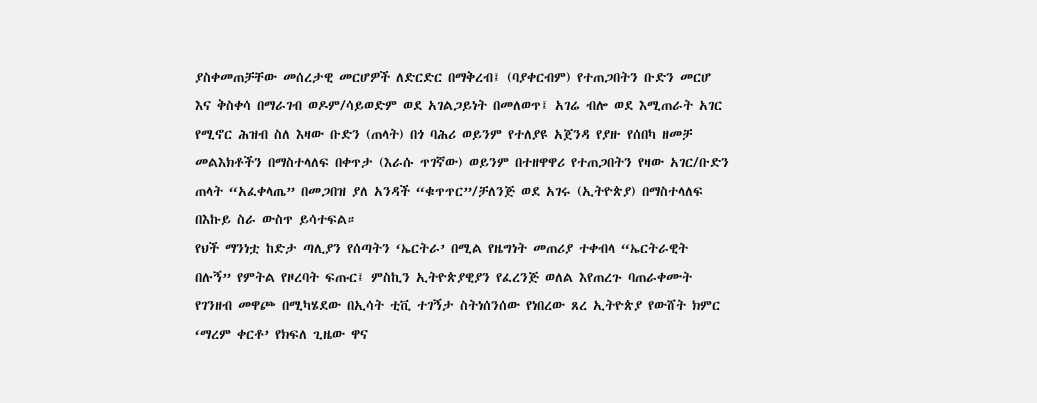ያስቀመጠቻቸው መሰረታዊ መርሆዎች ለድርድር በማቅረብ፤ (ባያቀርብም) የተጠጋበትን ቡድን መርሆ እና ቅስቀሳ በማራገብ ወዶም/ሳይወድም ወደ አገልጋይነት በመለወጥ፤ አገሬ ብሎ ወደ እሚጠራት አገር የሚኖር ሕዝብ ስለ እዛው ቡድን (ጠላት) በጎ ባሕሪ ወይንም የተለያዩ አጀንዳ የያዙ የሰበካ ዘመቻ መልእክቶችን በማስተላለፍ በቀጥታ (እራሱ ጥገኛው) ወይንም በተዘዋዋሪ የተጠጋበትን የዛው አገር/ቡድን ጠላት “አፈቀላጤ” በመጋበዝ ያለ አንዳች “ቁጥጥር”/ቻለንጅ ወደ አገሩ (ኢትዮጵያ) በማስተላለፍ በእኩይ ስራ ውስጥ ይሳተፍል።
የህች ማንነቷ ከድታ ጣሊያን የሰጣትን ‘ኤርትራ’ በሚል የዜግነት መጠሪያ ተቀብላ “ኤርትራዊት በሉኝ” የምትል የዞረባት ፍጡር፤ ምስኪን ኢትዮጵያዊያን የፈረንጅ ወለል እየጠረጉ ባጠራቀሙት የገንዘብ መዋጮ በሚካሄደው በኢሳት ቲቪ ተገኝታ ስትነሰንሰው የነበረው ጸረ ኢትዮጵያ የውሸት ክምር ‘ማረም ቀርቶ’ የክፍለ ጊዜው ዋና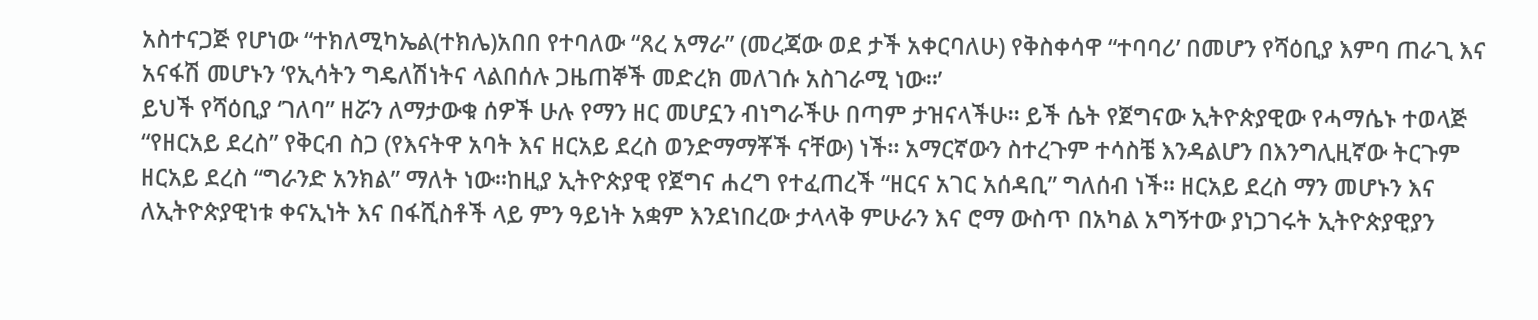አስተናጋጅ የሆነው “ተክለሚካኤል(ተክሌ)አበበ የተባለው “ጸረ አማራ” (መረጃው ወደ ታች አቀርባለሁ) የቅስቀሳዋ “ተባባሪ’ በመሆን የሻዕቢያ እምባ ጠራጊ እና አናፋሽ መሆኑን ‘የኢሳትን ግዴለሽነትና ላልበሰሉ ጋዜጠኞች መድረክ መለገሱ አስገራሚ ነው።’
ይህች የሻዕቢያ ‘ገለባ” ዘሯን ለማታውቁ ሰዎች ሁሉ የማን ዘር መሆኗን ብነግራችሁ በጣም ታዝናላችሁ። ይች ሴት የጀግናው ኢትዮጵያዊው የሓማሴኑ ተወላጅ “የዘርአይ ደረስ” የቅርብ ስጋ (የእናትዋ አባት እና ዘርአይ ደረስ ወንድማማቾች ናቸው) ነች። አማርኛውን ስተረጉም ተሳስቼ እንዳልሆን በእንግሊዚኛው ትርጉም ዘርአይ ደረስ “ግራንድ አንክል” ማለት ነው።ከዚያ ኢትዮጵያዊ የጀግና ሐረግ የተፈጠረች “ዘርና አገር አሰዳቢ” ግለሰብ ነች። ዘርአይ ደረስ ማን መሆኑን እና ለኢትዮጵያዊነቱ ቀናኢነት እና በፋሺስቶች ላይ ምን ዓይነት አቋም እንደነበረው ታላላቅ ምሁራን እና ሮማ ውስጥ በአካል አግኝተው ያነጋገሩት ኢትዮጵያዊያን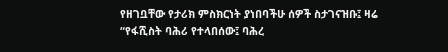የዘገቧቸው የታሪክ ምስክርነት ያነበባችሁ ሰዎች ስታገናዝቡ፤ ዛሬ “የፋሺስት ባሕሪ የተላበሰው፤ ባሕረ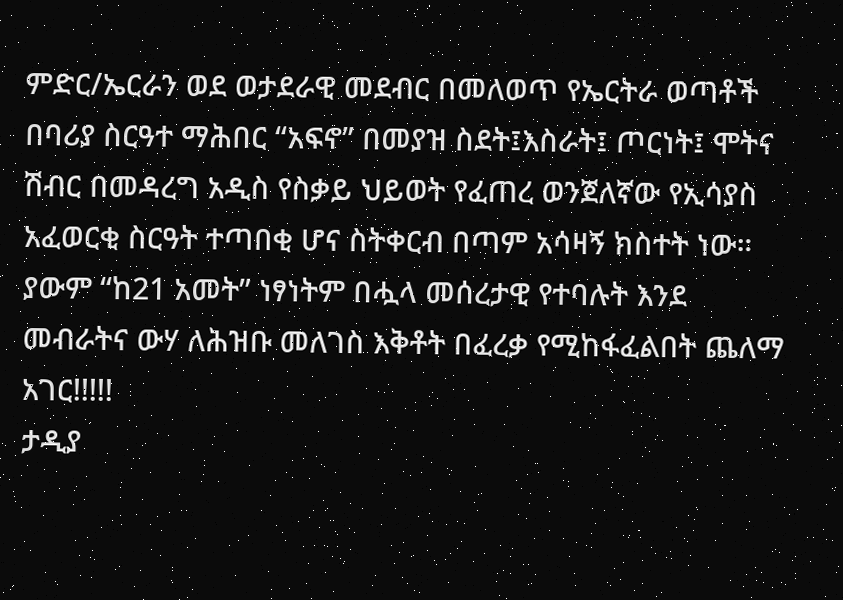ምድር/ኤርራን ወደ ወታደራዊ መደብር በመለወጥ የኤርትራ ወጣቶች በባሪያ ስርዓተ ማሕበር “አፍኖ” በመያዝ ስደት፤እስራት፤ ጦርነት፤ ሞትና ሽብር በመዳረግ አዲስ የስቃይ ህይወት የፈጠረ ወንጀለኛው የኢሳያስ አፈወርቂ ስርዓት ተጣበቂ ሆና ስትቀርብ በጣም አሳዛኝ ክስተት ነው። ያውም “ከ21 አመት” ነፃነትም በሗላ መሰረታዊ የተባሉት እንደ መብራትና ውሃ ለሕዝቡ መለገስ እቅቶት በፈረቃ የሚከፋፈልበት ጨለማ አገር!!!!!
ታዲያ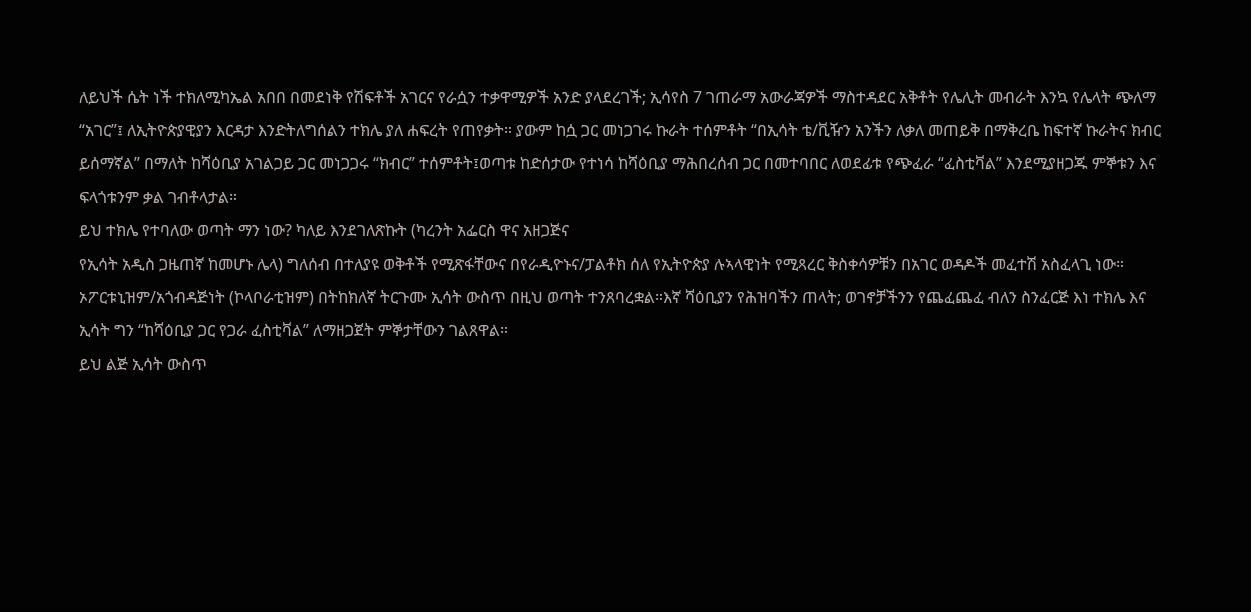ለይህች ሴት ነች ተክለሚካኤል አበበ በመደነቅ የሽፍቶች አገርና የራሷን ተቃዋሚዎች አንድ ያላደረገች; ኢሳየስ 7 ገጠራማ አውራጃዎች ማስተዳደር አቅቶት የሌሊት መብራት እንኳ የሌላት ጭለማ “አገር”፤ ለኢትዮጵያዊያን እርዳታ እንድትለግሰልን ተክሌ ያለ ሐፍረት የጠየቃት። ያውም ከሷ ጋር መነጋገሩ ኩራት ተሰምቶት “በኢሳት ቴ/ቪዥን አንችን ለቃለ መጠይቅ በማቅረቤ ከፍተኛ ኩራትና ክብር ይሰማኛል” በማለት ከሻዕቢያ አገልጋይ ጋር መነጋጋሩ “ክብር” ተሰምቶት፤ወጣቱ ከድሰታው የተነሳ ከሻዕቢያ ማሕበረሰብ ጋር በመተባበር ለወደፊቱ የጭፈራ “ፈስቲቫል” እንደሚያዘጋጁ ምኞቱን እና ፍላጎቱንም ቃል ገብቶላታል።
ይህ ተክሌ የተባለው ወጣት ማን ነው? ካለይ እንደገለጽኩት (ካረንት አፌርስ ዋና አዘጋጅና
የኢሳት አዲስ ጋዜጠኛ ከመሆኑ ሌላ) ግለሰብ በተለያዩ ወቅቶች የሚጽፋቸውና በየራዲዮኑና/ፓልቶክ ሰለ የኢትዮጵያ ሉኣላዊነት የሚጻረር ቅስቀሳዎቹን በአገር ወዳዶች መፈተሽ አስፈላጊ ነው። ኦፖርቱኒዝም/አጎብዳጅነት (ኮላቦራቲዝም) በትከክለኛ ትርጉሙ ኢሳት ውስጥ በዚህ ወጣት ተንጸባረቋል።እኛ ሻዕቢያን የሕዝባችን ጠላት; ወገኖቻችንን የጨፈጨፈ ብለን ስንፈርጅ እነ ተክሌ እና ኢሳት ግን “ከሻዕቢያ ጋር የጋራ ፈስቲቫል” ለማዘጋጀት ምኞታቸውን ገልጸዋል።
ይህ ልጅ ኢሳት ውስጥ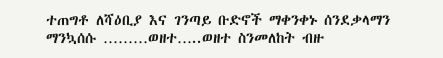ተጠግቶ ለሻዕቢያ እና ገንጣይ ቡድኖች ማቀንቀኑ ሰንደቃላማን ማንኳሰሱ ………ወዘተ…..ወዘተ ስንመለከት ብዙ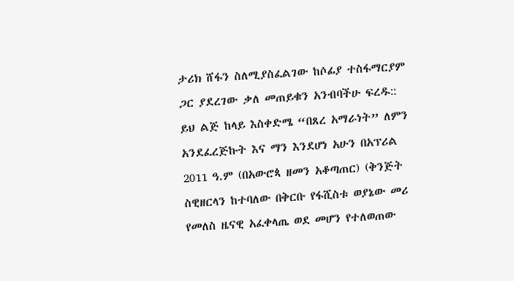ታሪክ ሸፋን ስለሚያስፈልገው ከሶፊያ ተስፋማርያም ጋር ያደረገው ቃለ መጠይቁን አንብባችሁ ፍረዱ::  ይህ ልጅ ከላይ እስቀድሜ “በጸረ አማራነት” ለምን አንደፈረጅኩት እና ማን እንደሆነ አሁን በአፕሪል 2011 ዓ.ም (በአውሮጳ ዘመን አቆጣጠር) (ቅንጅት ስዊዘርላን ከተባለው በቅርቡ የፋሺስቱ ወያኔው መሪ የመለስ ዜናዊ አፈቀላጤ ወደ መሆን የተለወጠው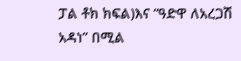ፓል ቶክ ክፍል)እና “ዓድዋ ለአረጋሽ አዳነ” በሚል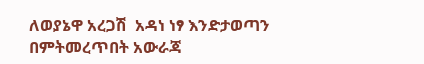ለወያኔዋ አረጋሽ  አዳነ ነፃ እንድታወጣን በምትመረጥበት አውራጃ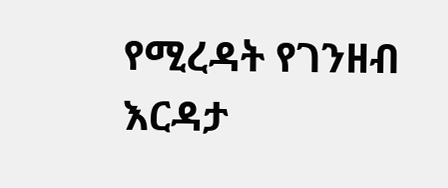የሚረዳት የገንዘብ እርዳታ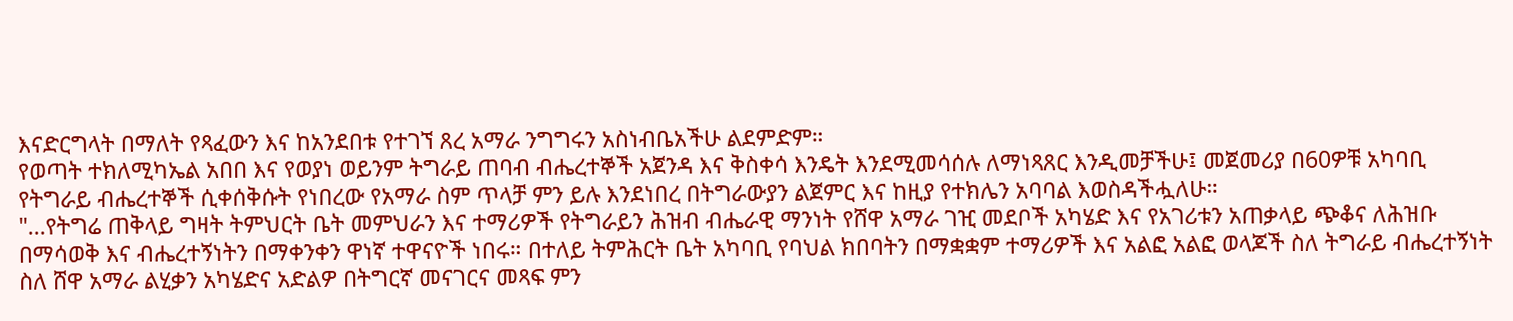እናድርግላት በማለት የጻፈውን እና ከአንደበቱ የተገኘ ጸረ አማራ ንግግሩን አስነብቤአችሁ ልደምድም።
የወጣት ተክለሚካኤል አበበ እና የወያነ ወይንም ትግራይ ጠባብ ብሔረተኞች አጀንዳ እና ቅስቀሳ እንዴት እንደሚመሳሰሉ ለማነጻጸር እንዲመቻችሁ፤ መጀመሪያ በ60ዎቹ አካባቢ የትግራይ ብሔረተኞች ሲቀሰቅሱት የነበረው የአማራ ስም ጥላቻ ምን ይሉ እንደነበረ በትግራውያን ልጀምር እና ከዚያ የተክሌን አባባል እወስዳችሗለሁ።
"...የትግሬ ጠቅላይ ግዛት ትምህርት ቤት መምህራን እና ተማሪዎች የትግራይን ሕዝብ ብሔራዊ ማንነት የሸዋ አማራ ገዢ መደቦች አካሄድ እና የአገሪቱን አጠቃላይ ጭቆና ለሕዝቡ በማሳወቅ እና ብሔረተኝነትን በማቀንቀን ዋነኛ ተዋናዮች ነበሩ። በተለይ ትምሕርት ቤት አካባቢ የባህል ክበባትን በማቋቋም ተማሪዎች እና አልፎ አልፎ ወላጆች ስለ ትግራይ ብሔረተኝነት ስለ ሸዋ አማራ ልሂቃን አካሄድና አድልዎ በትግርኛ መናገርና መጻፍ ምን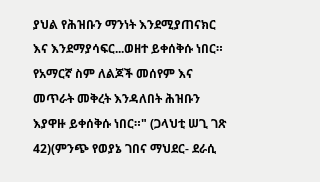ያህል የሕዝቡን ማንነት እንደሚያጠናክር እና እንደማያሳፍር...ወዘተ ይቀሰቅሱ ነበር። የአማርኛ ስም ለልጆች መሰየም እና መጥራት መቅረት እንዳለበት ሕዝቡን እያዋዙ ይቀሰቅሱ ነበር።" (ጋላህቲ ሠጊ ገጽ 42)(ምንጭ የወያኔ ገበና ማህደር- ደራሲ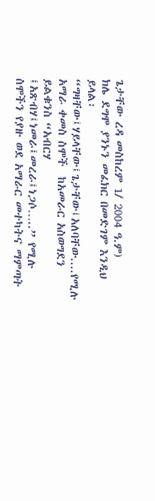ጌታቸው ረዳ መስከረም 1/ 2004 ዓ.ም)
ክሌ ደግሞ ያንኑን መፈክር በመድገም እንዲህ ይላል፡
“ግዛቸው፤ሃይላቸው፤ጌታቸው፤አለባቸው....የሚሉ አማራ ቀመስ ስሞች  ከአመራር አስወግደን ይልቁንስ “አብርሃ ፤አጽብሃ፤ነመራ፤መረራ፤ነጋሶ…..” የሚሉ ስሞችን የያዙ ወደ አማራር መተካትና ማምጣት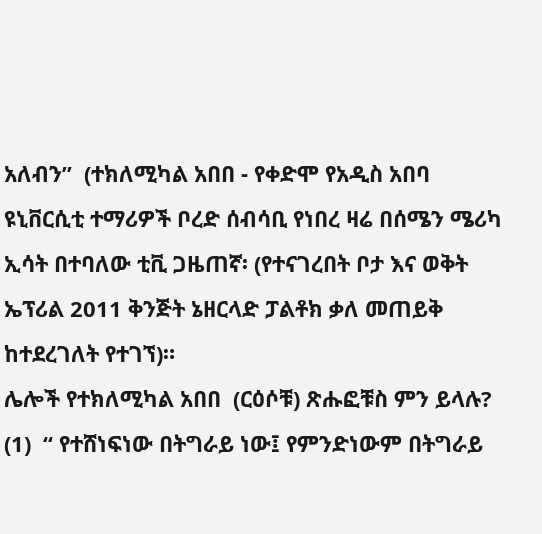አለብን”  (ተክለሚካል አበበ - የቀድሞ የአዲስ አበባ ዩኒቨርሲቲ ተማሪዎች ቦረድ ሰብሳቢ የነበረ ዛሬ በሰሜን ሜሪካ ኢሳት በተባለው ቲቪ ጋዜጠኛ፡ (የተናገረበት ቦታ እና ወቅት ኤፕሪል 2011 ቅንጅት ኔዘርላድ ፓልቶክ ቃለ መጠይቅ ከተደረገለት የተገኘ)።
ሌሎች የተክለሚካል አበበ  (ርዕሶቹ) ጽሑፎቹስ ምን ይላሉ?
(1)  “ የተሸነፍነው በትግራይ ነው፤ የምንድነውም በትግራይ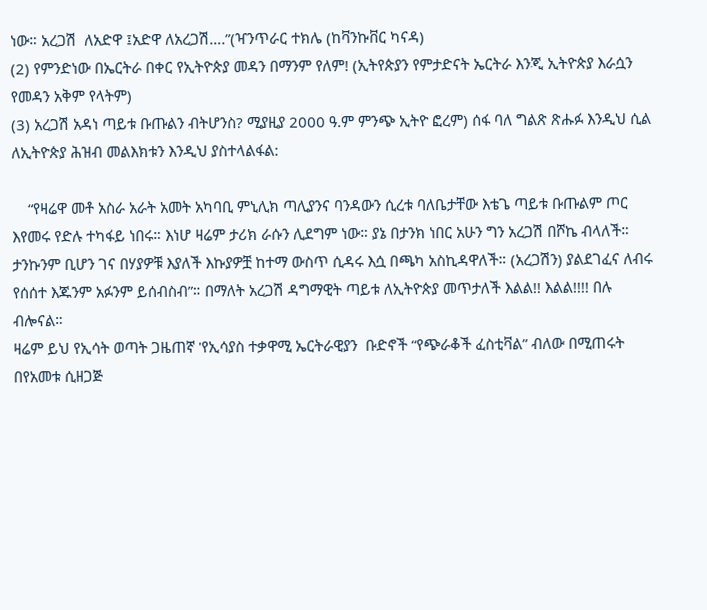ነው። አረጋሽ  ለአድዋ ፤አድዋ ለአረጋሽ….”(ዣንጥራር ተክሌ (ከቫንኩቨር ካናዳ)
(2) የምንድነው በኤርትራ በቀር የኢትዮጵያ መዳን በማንም የለም! (ኢትየጵያን የምታድናት ኤርትራ እንጂ ኢትዮጵያ እራሷን የመዳን አቅም የላትም)
(3) አረጋሽ አዳነ ጣይቱ ቡጡልን ብትሆንስ? ሚያዚያ 2000 ዓ.ም ምንጭ ኢትዮ ፎረም) ሰፋ ባለ ግልጽ ጽሑፉ እንዲህ ሲል ለኢትዮጵያ ሕዝብ መልእክቱን እንዲህ ያስተላልፋል:

    “የዛሬዋ መቶ አስራ አራት አመት አካባቢ ምኒሊክ ጣሊያንና ባንዳውን ሲረቱ ባለቤታቸው እቴጌ ጣይቱ ቡጡልም ጦር እየመሩ የድሉ ተካፋይ ነበሩ። እነሆ ዛሬም ታሪክ ራሱን ሊደግም ነው። ያኔ በታንክ ነበር አሁን ግን አረጋሽ በሾኬ ብላለች። ታንኩንም ቢሆን ገና በሃያዎቹ እያለች እኩያዎቿ ከተማ ውስጥ ሲዳሩ እሷ በጫካ አስኪዳዋለች። (አረጋሽን) ያልደገፈና ለብሩ የሰሰተ እጁንም አፉንም ይሰብስብ”። በማለት አረጋሽ ዳግማዊት ጣይቱ ለኢትዮጵያ መጥታለች እልል!! እልል!!!! በሉ ብሎናል።
ዛሬም ይህ የኢሳት ወጣት ጋዜጠኛ 'የኢሳያስ ተቃዋሚ ኤርትራዊያን  ቡድኖች “የጭራቆች ፈስቲቫል” ብለው በሚጠሩት በየአመቱ ሲዘጋጅ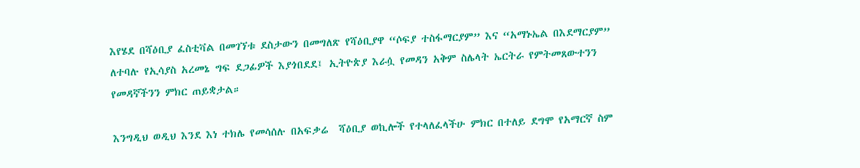እየሄደ በሻዕቢያ ፈስቲቫል በመገኘቱ ደስታውን በመግለጽ የሻዕቢያዋ “ሶፍያ ተስፋማርያም” እና “አማኑኤል በእደማርያም” ለተባሉ የኢሳያስ አረመኔ ግፍ ደጋፊዎች እያጎበደደ፤ ኢትዮጵያ እራሷ የመዳን አቅም ስሌላት ኤርትራ የምትመጸውተንን የመዳኛችንን ምክር ጠይቋታል።

እንግዲህ ወዲህ እንደ እነ ተክሌ የመሳሰሉ በአፍቃሬ  ሻዕቢያ ወኪሎች የተላለፈላችሁ ምክር በተለይ ደግሞ የአማርኛ ስም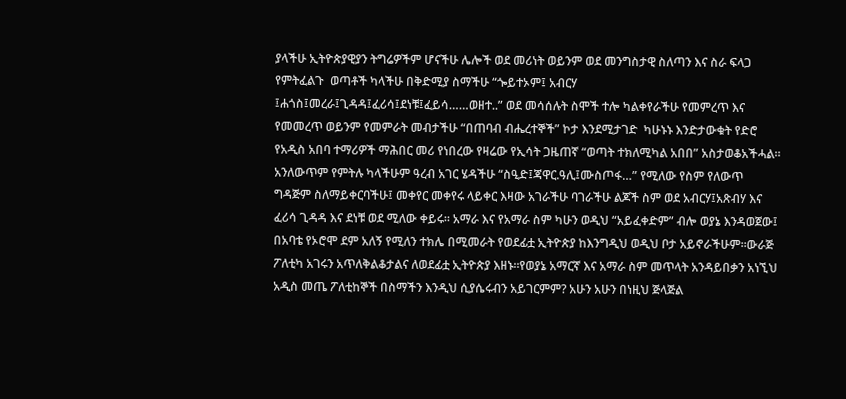ያላችሁ ኢትዮጵያዊያን ትግሬዎችም ሆናችሁ ሌሎች ወደ መሪነት ወይንም ወደ መንግስታዊ ስለጣን እና ስራ ፍላጋ የምትፈልጉ  ወጣቶች ካላችሁ በቅድሚያ ስማችሁ “ጐይተኦም፤ አብርሃ ፤ሐጎስ፤መረራ፤ጊዳዳ፤ፈሪሳ፤ደነቹ፤ፈይሳ……ወዘተ..” ወደ መሳሰሉት ስሞች ተሎ ካልቀየራችሁ የመምረጥ እና የመመረጥ ወይንም የመምራት መብታችሁ “በጠባብ ብሔረተኞች” ኮታ እንደሚታገድ  ካሁኑኑ እንድታውቁት የድሮ የአዲስ አበባ ተማሪዎች ማሕበር መሪ የነበረው የዛሬው የኢሳት ጋዜጠኛ “ወጣት ተክለሚካል አበበ” አስታወቆአችሓል። አንለውጥም የምትሉ ካላችሁም ዓረብ አገር ሄዳችሁ “ስዒድ፤ጃዋር.ዓሊ፤ሙስጦፋ…” የሚለው የስም የለውጥ ግዳጅም ስለማይቀርባችሁ፤ መቀየር መቀየሩ ላይቀር እዛው አገራችሁ ባገራችሁ ልጆች ስም ወደ አብርሃ፤አጽብሃ እና ፈሪሳ ጊዳዳ እና ደነቹ ወደ ሚለው ቀይሩ። አማራ እና የአማራ ስም ካሁን ወዲህ “አይፈቀድም” ብሎ ወያኔ እንዳወጀው፤ በአባቴ የኦሮሞ ደም አለኝ የሚለን ተክሌ በሚመራት የወደፊቷ ኢትዮጵያ ከእንግዲህ ወዲህ ቦታ አይኖራችሁም።ውራጅ ፖለቲካ አገሩን አጥለቅልቆታልና ለወደፊቷ ኢትዮጵያ እዘኑ።የወያኔ አማርኛ እና አማራ ስም መጥላት አንዳይበቃን አነኚህ አዲስ መጤ ፖለቲከኞች በስማችን እንዲህ ሲያሴሩብን አይገርምም? አሁን አሁን በነዚህ ጅላጅል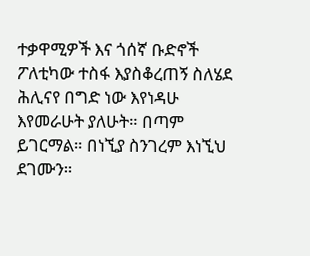ተቃዋሚዎች እና ጎሰኛ ቡድኖች ፖለቲካው ተስፋ እያስቆረጠኝ ስለሄደ ሕሊናየ በግድ ነው እየነዳሁ እየመራሁት ያለሁት። በጣም ይገርማል። በነኚያ ስንገረም እነኚህ ደገሙን።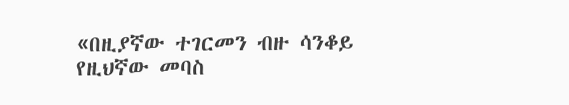«በዚያኛው ተገርመን ብዙ ሳንቆይ
የዚህኛው መባስ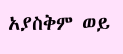አያስቅም ወይ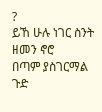?
ይኸ ሁሉ ነገር ስንት ዘመን ኖሮ
በጣም ያስገርማል ጉድ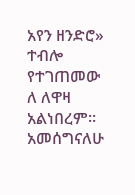አየን ዘንድሮ»
ተብሎ የተገጠመው ለ ለዋዛ አልነበረም።
አመሰግናለሁ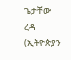ጌታቸው ረዳ (ኢትዮጵያን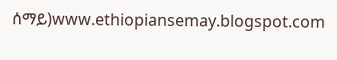ሰማይ)www.ethiopiansemay.blogspot.com